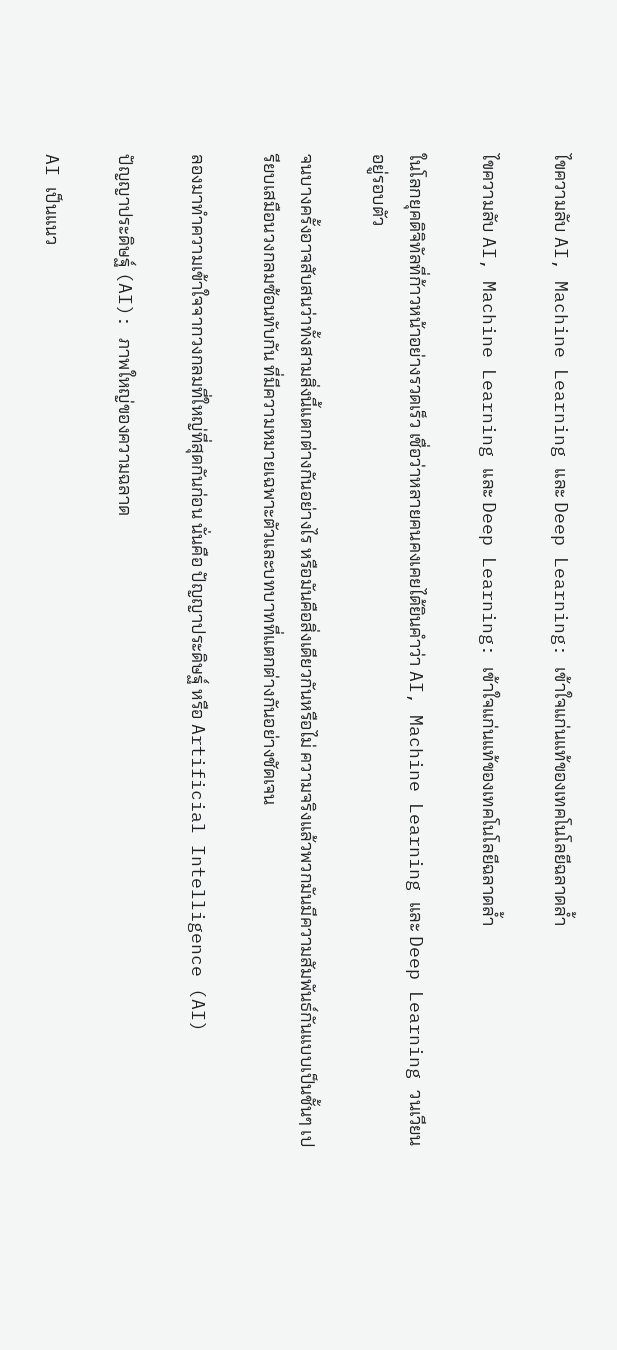ไขความลับ AI, Machine Learning และ Deep Learning: เข้าใจแก่นแท้ของเทคโนโลยีฉลาดล้ำ

ไขความลับ AI, Machine Learning และ Deep Learning: เข้าใจแก่นแท้ของเทคโนโลยีฉลาดล้ำ

ในโลกยุคดิจิทัลที่ก้าวหน้าอย่างรวดเร็ว เชื่อว่าหลายคนคงเคยได้ยินคำว่า AI, Machine Learning และ Deep Learning วนเวียนอยู่รอบตัว

จนบางครั้งอาจสับสนว่าทั้งสามสิ่งนี้แตกต่างกันอย่างไร หรือมันคือสิ่งเดียวกันหรือไม่ ความจริงแล้วพวกมันมีความสัมพันธ์กันแบบเป็นชั้นๆ เปรียบเสมือนวงกลมซ้อนทับกัน ที่มีความหมายเฉพาะตัวและบทบาทที่แตกต่างกันอย่างชัดเจน

ลองมาทำความเข้าใจจากวงกลมที่ใหญ่ที่สุดกันก่อน นั่นคือ ปัญญาประดิษฐ์ หรือ Artificial Intelligence (AI)

ปัญญาประดิษฐ์ (AI): ภาพใหญ่ของความฉลาด

AI เป็นแนว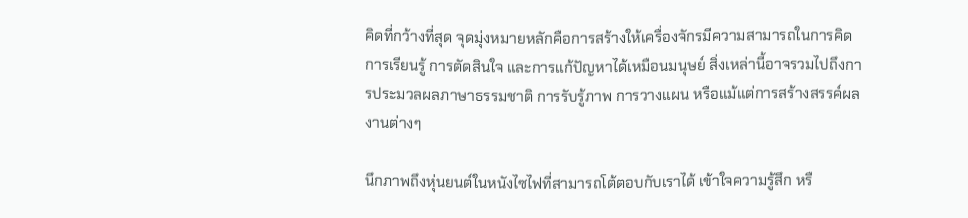คิดที่กว้างที่สุด จุดมุ่งหมายหลักคือการสร้างให้เครื่องจักรมีความสามารถในการคิด การเรียนรู้ การตัดสินใจ และการแก้ปัญหาได้เหมือนมนุษย์ สิ่งเหล่านี้อาจรวมไปถึงการประมวลผลภาษาธรรมชาติ การรับรู้ภาพ การวางแผน หรือแม้แต่การสร้างสรรค์ผลงานต่างๆ

นึกภาพถึงหุ่นยนต์ในหนังไซไฟที่สามารถโต้ตอบกับเราได้ เข้าใจความรู้สึก หรื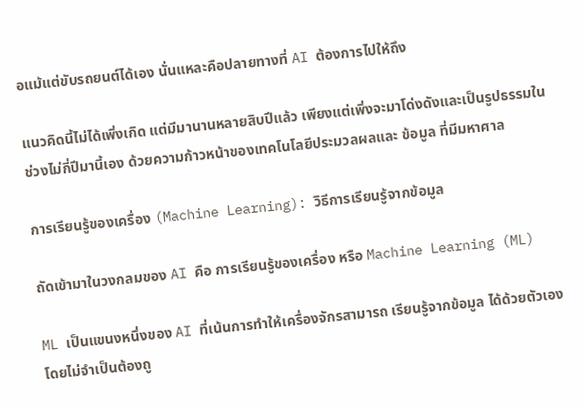อแม้แต่ขับรถยนต์ได้เอง นั่นแหละคือปลายทางที่ AI ต้องการไปให้ถึง

แนวคิดนี้ไม่ได้เพิ่งเกิด แต่มีมานานหลายสิบปีแล้ว เพียงแต่เพิ่งจะมาโด่งดังและเป็นรูปธรรมในช่วงไม่กี่ปีมานี้เอง ด้วยความก้าวหน้าของเทคโนโลยีประมวลผลและ ข้อมูล ที่มีมหาศาล

การเรียนรู้ของเครื่อง (Machine Learning): วิธีการเรียนรู้จากข้อมูล

ถัดเข้ามาในวงกลมของ AI คือ การเรียนรู้ของเครื่อง หรือ Machine Learning (ML)

ML เป็นแขนงหนึ่งของ AI ที่เน้นการทำให้เครื่องจักรสามารถ เรียนรู้จากข้อมูล ได้ด้วยตัวเอง โดยไม่จำเป็นต้องถู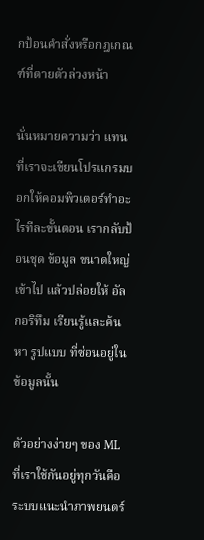กป้อนคำสั่งหรือกฎเกณฑ์ที่ตายตัวล่วงหน้า

นั่นหมายความว่า แทนที่เราจะเขียนโปรแกรมบอกให้คอมพิวเตอร์ทำอะไรทีละขั้นตอน เรากลับป้อนชุด ข้อมูล ขนาดใหญ่เข้าไป แล้วปล่อยให้ อัลกอริทึม เรียนรู้และค้นหา รูปแบบ ที่ซ่อนอยู่ในข้อมูลนั้น

ตัวอย่างง่ายๆ ของ ML ที่เราใช้กันอยู่ทุกวันคือ ระบบแนะนำภาพยนตร์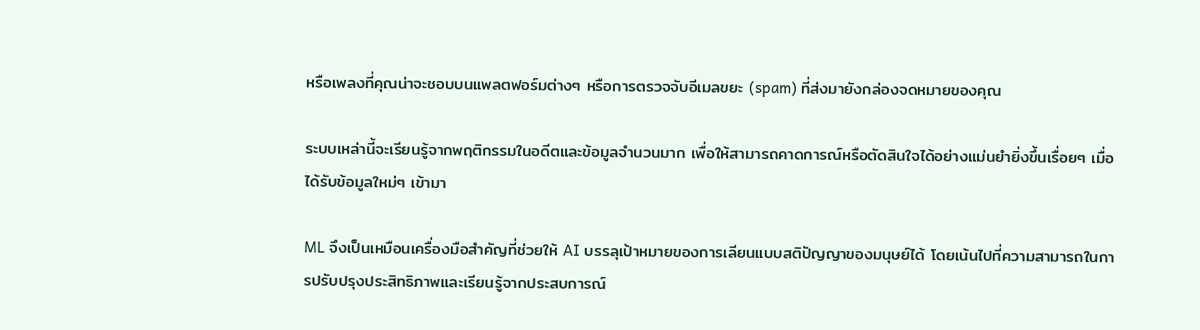หรือเพลงที่คุณน่าจะชอบบนแพลตฟอร์มต่างๆ หรือการตรวจจับอีเมลขยะ (spam) ที่ส่งมายังกล่องจดหมายของคุณ

ระบบเหล่านี้จะเรียนรู้จากพฤติกรรมในอดีตและข้อมูลจำนวนมาก เพื่อให้สามารถคาดการณ์หรือตัดสินใจได้อย่างแม่นยำยิ่งขึ้นเรื่อยๆ เมื่อได้รับข้อมูลใหม่ๆ เข้ามา

ML จึงเป็นเหมือนเครื่องมือสำคัญที่ช่วยให้ AI บรรลุเป้าหมายของการเลียนแบบสติปัญญาของมนุษย์ได้ โดยเน้นไปที่ความสามารถในการปรับปรุงประสิทธิภาพและเรียนรู้จากประสบการณ์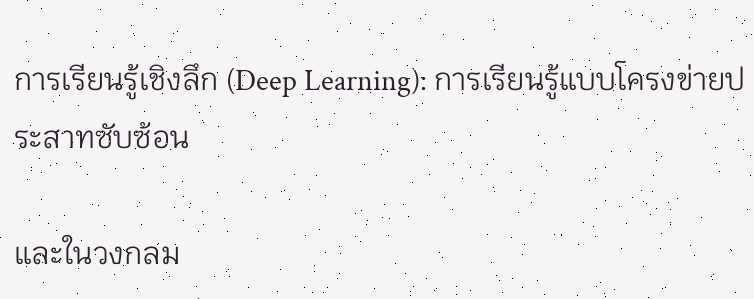การเรียนรู้เชิงลึก (Deep Learning): การเรียนรู้แบบโครงข่ายประสาทซับซ้อน

และในวงกลม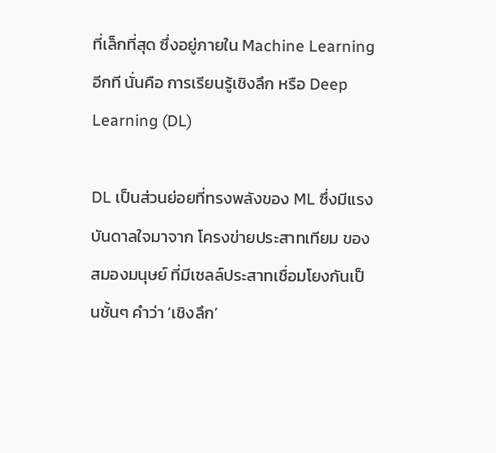ที่เล็กที่สุด ซึ่งอยู่ภายใน Machine Learning อีกที นั่นคือ การเรียนรู้เชิงลึก หรือ Deep Learning (DL)

DL เป็นส่วนย่อยที่ทรงพลังของ ML ซึ่งมีแรงบันดาลใจมาจาก โครงข่ายประสาทเทียม ของสมองมนุษย์ ที่มีเซลล์ประสาทเชื่อมโยงกันเป็นชั้นๆ คำว่า ‘เชิงลึก’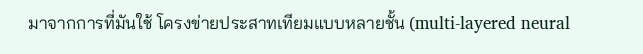มาจากการที่มันใช้ โครงข่ายประสาทเทียมแบบหลายชั้น (multi-layered neural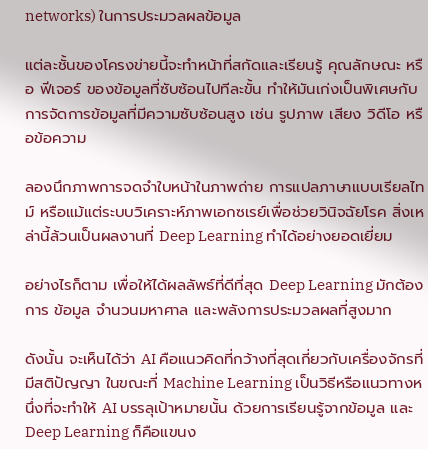networks) ในการประมวลผลข้อมูล

แต่ละชั้นของโครงข่ายนี้จะทำหน้าที่สกัดและเรียนรู้ คุณลักษณะ หรือ ฟีเจอร์ ของข้อมูลที่ซับซ้อนไปทีละขั้น ทำให้มันเก่งเป็นพิเศษกับการจัดการข้อมูลที่มีความซับซ้อนสูง เช่น รูปภาพ เสียง วิดีโอ หรือข้อความ

ลองนึกภาพการจดจำใบหน้าในภาพถ่าย การแปลภาษาแบบเรียลไทม์ หรือแม้แต่ระบบวิเคราะห์ภาพเอกซเรย์เพื่อช่วยวินิจฉัยโรค สิ่งเหล่านี้ล้วนเป็นผลงานที่ Deep Learning ทำได้อย่างยอดเยี่ยม

อย่างไรก็ตาม เพื่อให้ได้ผลลัพธ์ที่ดีที่สุด Deep Learning มักต้องการ ข้อมูล จำนวนมหาศาล และพลังการประมวลผลที่สูงมาก

ดังนั้น จะเห็นได้ว่า AI คือแนวคิดที่กว้างที่สุดเกี่ยวกับเครื่องจักรที่มีสติปัญญา ในขณะที่ Machine Learning เป็นวิธีหรือแนวทางหนึ่งที่จะทำให้ AI บรรลุเป้าหมายนั้น ด้วยการเรียนรู้จากข้อมูล และ Deep Learning ก็คือแขนง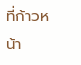ที่ก้าวหน้า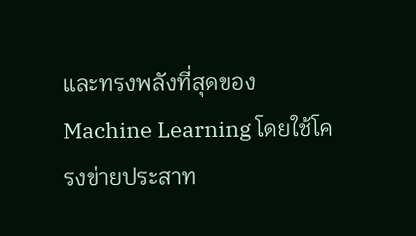และทรงพลังที่สุดของ Machine Learning โดยใช้โครงข่ายประสาท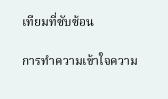เทียมที่ซับซ้อน

การทำความเข้าใจความ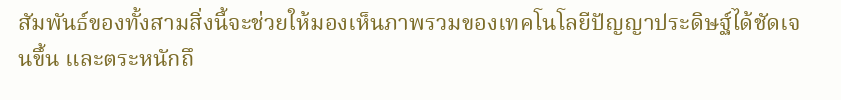สัมพันธ์ของทั้งสามสิ่งนี้จะช่วยให้มองเห็นภาพรวมของเทคโนโลยีปัญญาประดิษฐ์ได้ชัดเจนขึ้น และตระหนักถึ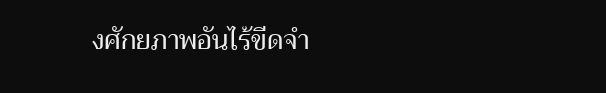งศักยภาพอันไร้ขีดจำ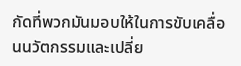กัดที่พวกมันมอบให้ในการขับเคลื่อนนวัตกรรมและเปลี่ย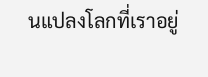นแปลงโลกที่เราอยู่